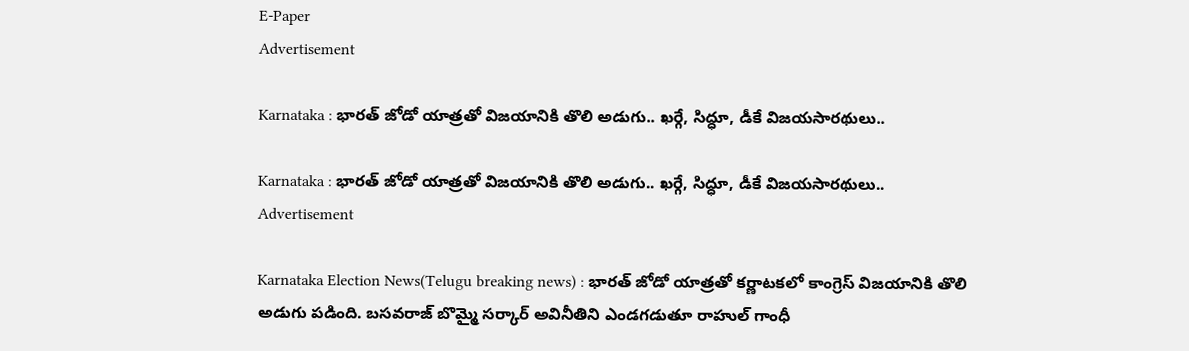E-Paper
Advertisement

Karnataka : భారత్ జోడో యాత్రతో విజయానికి తొలి అడుగు.. ఖర్గే, సిద్ధూ, డీకే విజయసారథులు..

Karnataka : భారత్ జోడో యాత్రతో విజయానికి తొలి అడుగు.. ఖర్గే, సిద్ధూ, డీకే విజయసారథులు..
Advertisement

Karnataka Election News(Telugu breaking news) : భారత్ జోడో యాత్రతో కర్ణాటకలో కాంగ్రెస్ విజయానికి తొలి అడుగు పడింది. బసవరాజ్ బొమ్మై సర్కార్ అవినీతిని ఎండగడుతూ రాహుల్ గాంధీ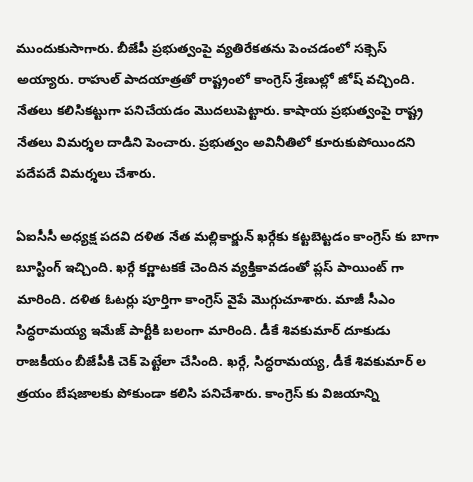ముందుకుసాగారు. బీజేపీ ప్రభుత్వంపై వ్యతిరేకతను పెంచడంలో సక్సెస్ అయ్యారు. రాహుల్ పాదయాత్రతో రాష్ట్రంలో కాంగ్రెస్ శ్రేణుల్లో జోష్ వచ్చింది. నేతలు కలిసికట్టుగా పనిచేయడం మొదలుపెట్టారు. కాషాయ ప్రభుత్వంపై రాష్ట్ర నేతలు విమర్శల దాడిని పెంచారు. ప్రభుత్వం అవినీతిలో కూరుకుపోయిందని పదేపదే విమర్శలు చేశారు.

ఏఐసీసీ అధ్యక్ష పదవి దళిత నేత మల్లికార్జున్ ఖర్గేకు కట్టబెట్టడం కాంగ్రెస్ కు బాగా బూస్టింగ్ ఇచ్చింది. ఖర్గే కర్ణాటకకే చెందిన వ్యక్తికావడంతో ప్లస్ పాయింట్ గా మారింది. దళిత ఓటర్లు పూర్తిగా కాంగ్రెస్ వైపే మొగ్గుచూశారు. మాజీ సీఎం సిద్ధరామయ్య ఇమేజ్ పార్టీకి బలంగా మారింది. డీకే శివకుమార్ దూకుడు రాజకీయం బీజేపీకి చెక్ పెట్టేలా చేసింది. ఖర్గే, సిద్ధరామయ్య, డీకే శివకుమార్ ల త్రయం బేషజాలకు పోకుండా కలిసి పనిచేశారు. కాంగ్రెస్ కు విజయాన్ని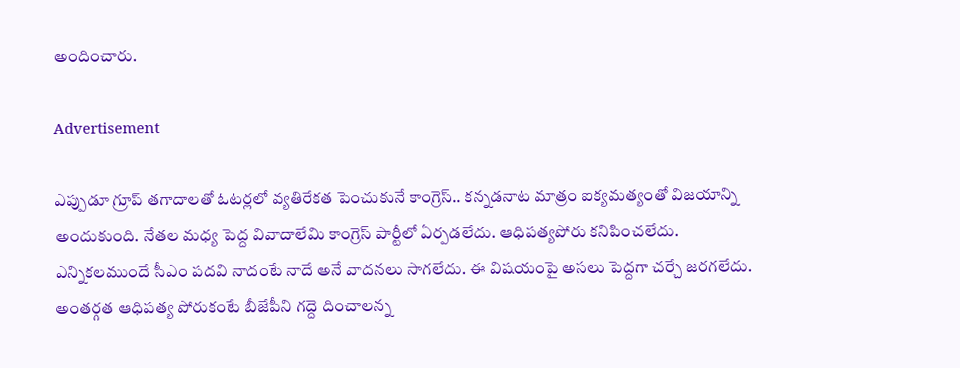అందించారు.

Advertisement

ఎప్పుడూ గ్రూప్ తగాదాలతో ఓటర్లలో వ్యతిరేకత పెంచుకునే కాంగ్రెస్.. కన్నడనాట మాత్రం ఐక్యమత్యంతో విజయాన్ని అందుకుంది. నేతల మధ్య పెద్ద వివాదాలేమి కాంగ్రెస్ పార్టీలో ఏర్పడలేదు. ఆధిపత్యపోరు కనిపించలేదు. ఎన్నికలముందే సీఎం పదవి నాదంటే నాదే అనే వాదనలు సాగలేదు. ఈ విషయంపై అసలు పెద్దగా చర్చే జరగలేదు. అంతర్గత ఆధిపత్య పోరుకంటే బీజేపీని గద్దె దించాలన్న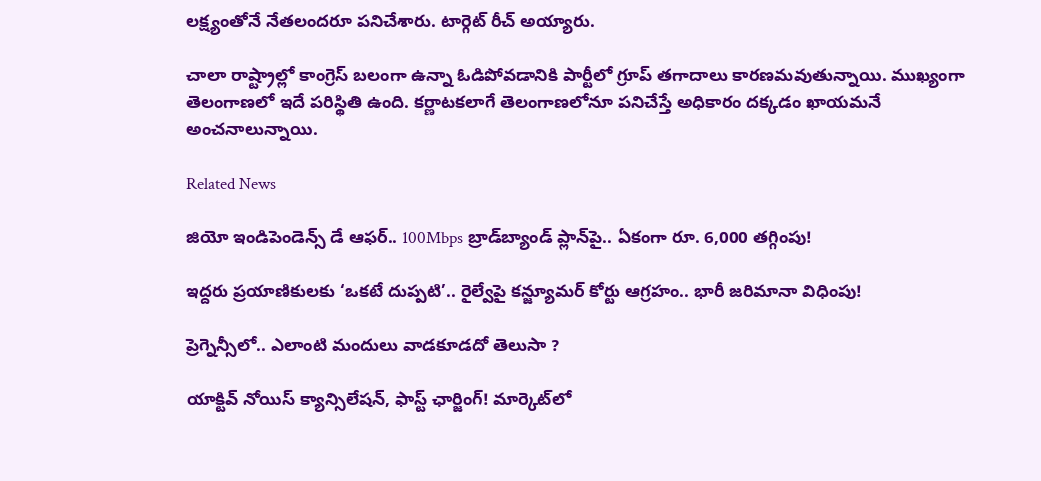లక్ష్యంతోనే నేతలందరూ పనిచేశారు. టార్గెట్ రీచ్ అయ్యారు.

చాలా రాష్ట్రాల్లో కాంగ్రెస్ బలంగా ఉన్నా ఓడిపోవడానికి పార్టీలో గ్రూప్ తగాదాలు కారణమవుతున్నాయి. ముఖ్యంగా తెలంగాణలో ఇదే పరిస్థితి ఉంది. కర్ణాటకలాగే తెలంగాణలోనూ పనిచేస్తే అధికారం దక్కడం ఖాయమనే అంచనాలున్నాయి.

Related News

జియో ఇండిపెండెన్స్ డే ఆఫర్.. 100Mbps బ్రాడ్‌బ్యాండ్ ప్లాన్‌పై.. ఏకంగా రూ. 6,000 తగ్గింపు!

ఇద్దరు ప్రయాణికులకు ‘ఒకటే దుప్పటి’.. రైల్వేపై కన్జ్యూమర్ కోర్టు ఆగ్రహం.. భారీ జరిమానా విధింపు!

ప్రెగ్నెన్సీలో.. ఎలాంటి మందులు వాడకూడదో తెలుసా ?

యాక్టివ్ నోయిస్ క్యాన్సిలేషన్, ఫాస్ట్ ఛార్జింగ్! మార్కెట్‌లో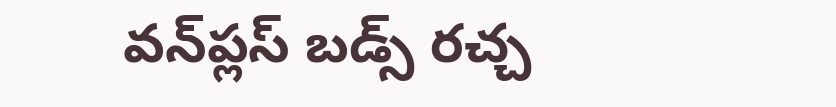వన్‌ప్లస్ బడ్స్ రచ్చ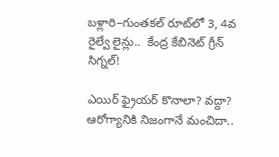బళ్లారి–గుంతకల్ రూట్‌లో 3, 4వ రైల్వే లైన్లు..  కేంద్ర కేబినెట్ గ్రీన్ సిగ్నల్!

ఎయిర్ ఫ్రైయర్ కొనాలా? వద్దా? ఆరోగ్యానికి నిజంగానే మంచిదా..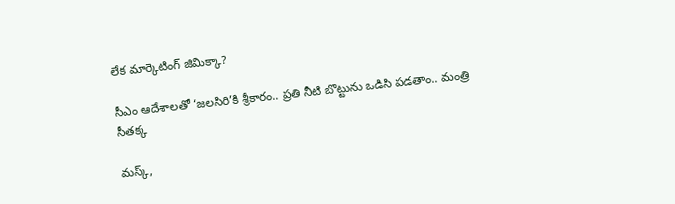లేక మార్కెటింగ్ జిమిక్కా?

సీఎం ఆదేశాలతో ‘జలసిరి’కి శ్రీకారం.. ప్రతి నీటి బొట్టును ఒడిసి పడతాం.. మంత్రి సీతక్క

మస్క్,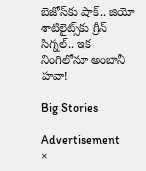బెజోస్‌కు షాక్.. జియో శాటిలైట్స్‌కు గ్రీన్ సిగ్నల్.. ఇక నింగిలోనూ అంబానీ హవా!

Big Stories

Advertisement
×